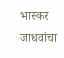भास्कर जाधवांचा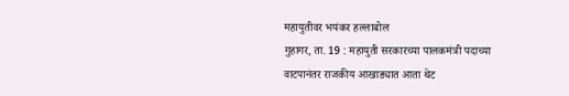महायुतीवर भयंकर हल्लाबोल
गुहागर, ता. 19 : महायुती सरकारच्या पालकमंत्री पदाच्या वाटपानंतर राजकीय आखाड्यात आता थेट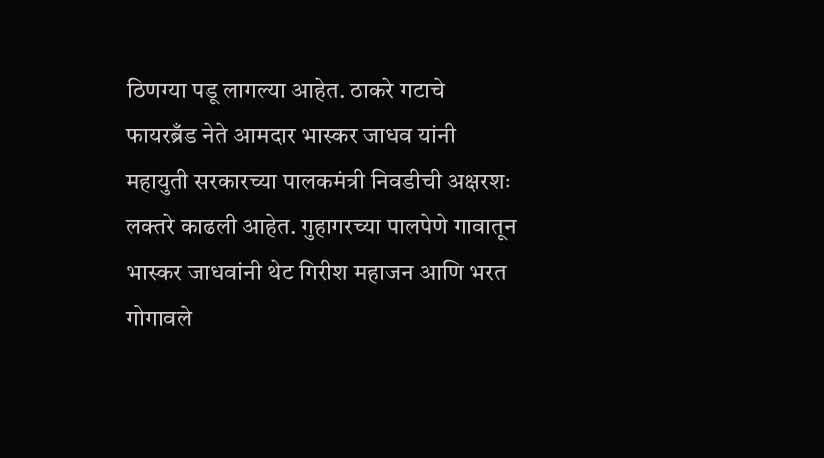ठिणग्या पडू लागल्या आहेत. ठाकरे गटाचे फायरब्रँड नेते आमदार भास्कर जाधव यांनी महायुती सरकारच्या पालकमंत्री निवडीची अक्षरशः लक्तरे काढली आहेत. गुहागरच्या पालपेणे गावातून भास्कर जाधवांनी थेट गिरीश महाजन आणि भरत गोगावले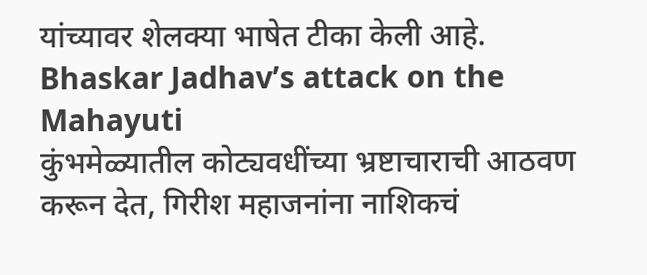यांच्यावर शेलक्या भाषेत टीका केली आहे. Bhaskar Jadhav’s attack on the Mahayuti
कुंभमेळ्यातील कोट्यवधींच्या भ्रष्टाचाराची आठवण करून देत, गिरीश महाजनांना नाशिकचं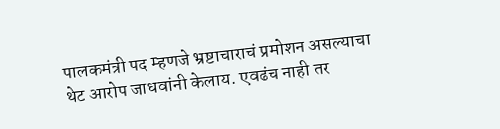पालकमंत्री पद म्हणजे भ्रष्टाचाराचं प्रमोशन असल्याचा थेट आरोप जाधवांनी केलाय. एवढंच नाही तर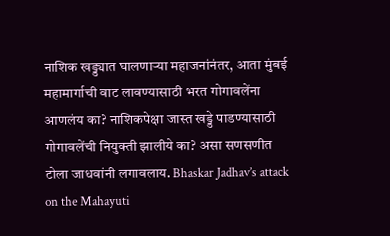नाशिक खड्ड्यात घालणाऱ्या महाजनांनंतर, आता मुंबई महामार्गाची वाट लावण्यासाठी भरत गोगावलेंना आणलंय का? नाशिकपेक्षा जास्त खड्डे पाडण्यासाठी गोगावलेंची नियुक्ती झालीये का? असा सणसणीत टोला जाधवांनी लगावलाय. Bhaskar Jadhav’s attack on the Mahayuti